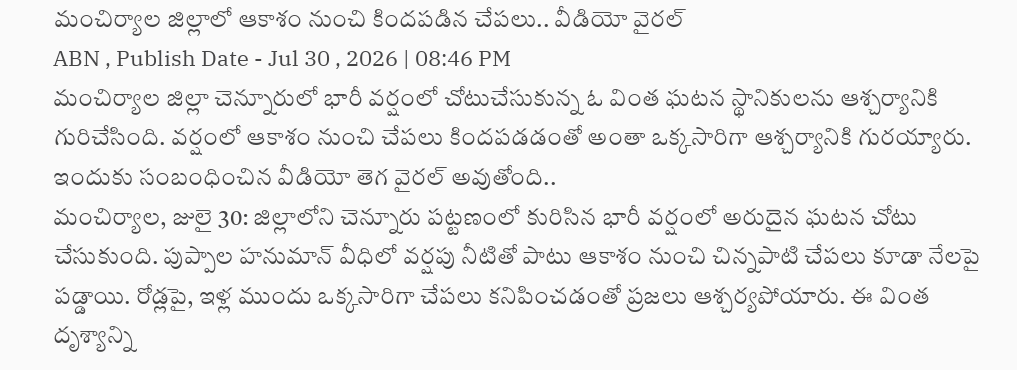మంచిర్యాల జిల్లాలో ఆకాశం నుంచి కిందపడిన చేపలు.. వీడియో వైరల్
ABN , Publish Date - Jul 30 , 2026 | 08:46 PM
మంచిర్యాల జిల్లా చెన్నూరులో భారీ వర్షంలో చోటుచేసుకున్న ఓ వింత ఘటన స్థానికులను ఆశ్చర్యానికి గురిచేసింది. వర్షంలో ఆకాశం నుంచి చేపలు కిందపడడంతో అంతా ఒక్కసారిగా ఆశ్చర్యానికి గురయ్యారు. ఇందుకు సంబంధించిన వీడియో తెగ వైరల్ అవుతోంది..
మంచిర్యాల, జులై 30: జిల్లాలోని చెన్నూరు పట్టణంలో కురిసిన భారీ వర్షంలో అరుదైన ఘటన చోటు చేసుకుంది. పుప్పాల హనుమాన్ వీధిలో వర్షపు నీటితో పాటు ఆకాశం నుంచి చిన్నపాటి చేపలు కూడా నేలపై పడ్డాయి. రోడ్లపై, ఇళ్ల ముందు ఒక్కసారిగా చేపలు కనిపించడంతో ప్రజలు ఆశ్చర్యపోయారు. ఈ వింత దృశ్యాన్ని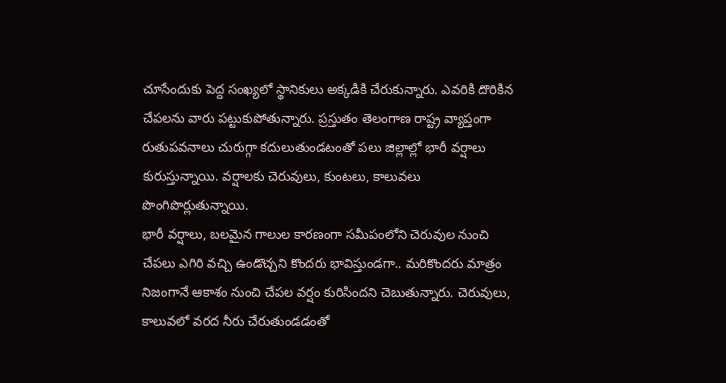చూసేందుకు పెద్ద సంఖ్యలో స్థానికులు అక్కడికి చేరుకున్నారు. ఎవరికి దొరికిన చేపలను వారు పట్టుకుపోతున్నారు. ప్రస్తుతం తెలంగాణ రాష్ట్ర వ్యాప్తంగా రుతుపవనాలు చురుగ్గా కదులుతుండటంతో పలు జిల్లాల్లో భారీ వర్షాలు కురుస్తున్నాయి. వర్షాలకు చెరువులు, కుంటలు, కాలువలు పొంగిపొర్లుతున్నాయి.
భారీ వర్షాలు, బలమైన గాలుల కారణంగా సమీపంలోని చెరువుల నుంచి చేపలు ఎగిరి వచ్చి ఉండొచ్చని కొందరు భావిస్తుండగా.. మరికొందరు మాత్రం నిజంగానే ఆకాశం నుంచి చేపల వర్షం కురిసిందని చెబుతున్నారు. చెరువులు, కాలువలో వరద నీరు చేరుతుండడంతో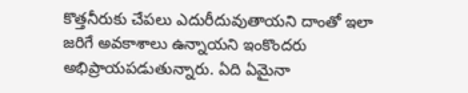కొత్తనీరుకు చేపలు ఎదురీదువుతాయని దాంతో ఇలా జరిగే అవకాశాలు ఉన్నాయని ఇంకొందరు అభిప్రాయపడుతున్నారు. ఏది ఏమైనా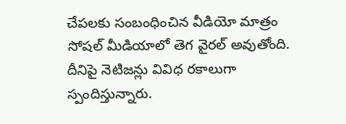చేపలకు సంబంధించిన వీడియో మాత్రం సోషల్ మీడియాలో తెగ వైరల్ అవుతోంది. దీనిపై నెటిజన్లు వివిధ రకాలుగా స్పందిస్తున్నారు.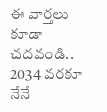ఈ వార్తలు కూడా చదవండి..
2034 వరకూ నేనే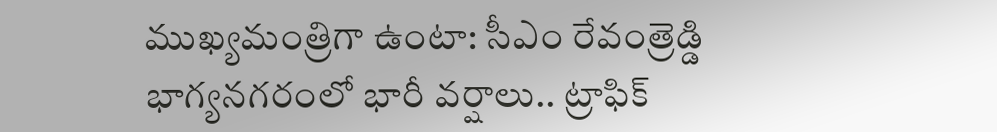ముఖ్యమంత్రిగా ఉంటా: సీఎం రేవంత్రెడ్డి
భాగ్యనగరంలో భారీ వర్షాలు.. ట్రాఫిక్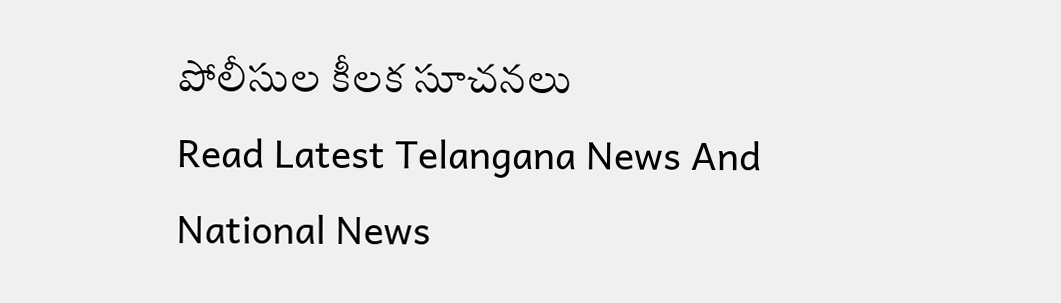పోలీసుల కీలక సూచనలు
Read Latest Telangana News And National News